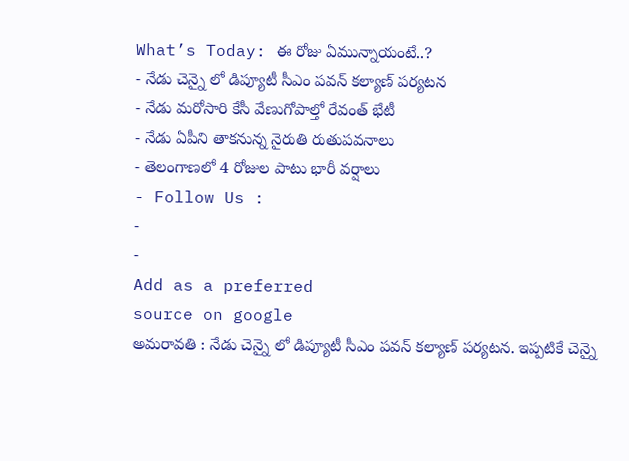What’s Today: ఈ రోజు ఏమున్నాయంటే..?
- నేడు చెన్నై లో డిప్యూటీ సీఎం పవన్ కల్యాణ్ పర్యటన
- నేడు మరోసారి కేసీ వేణుగోపాల్తో రేవంత్ భేటీ
- నేడు ఏపీని తాకనున్న నైరుతి రుతుపవనాలు
- తెలంగాణలో 4 రోజుల పాటు భారీ వర్షాలు
- Follow Us :
-
-
Add as a preferred
source on google
అమరావతి : నేడు చెన్నై లో డిప్యూటీ సీఎం పవన్ కల్యాణ్ పర్యటన. ఇప్పటికే చెన్నై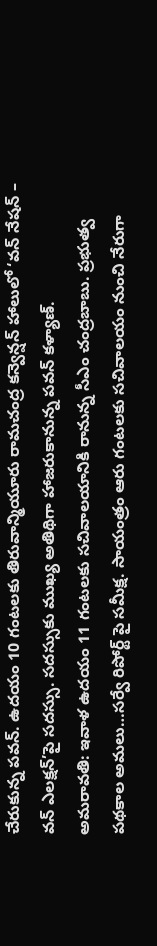చేరుకున్న పవన్. ఉదయం 10 గంటలకు తిరువాన్మియూరు రామచంద్ర కన్వెన్షన్ హాలులో ‘వన్ నేషన్ – వన్ ఎలక్షన్’పై సదస్సు. సదస్సుకు ముఖ్య అతిథిగా హాజరుకానున్న పవన్ కళ్యాణ్.
అమరావతి: ఇవాళ ఉదయం 11 గంటలకు సచివాలయానికి రానున్న సీఎం చంద్రబాబు. ప్రభుత్వ పథకాల అమలు…సర్వే రిపోర్ట్ పై సమీక్ష. సాయంత్రం ఆరు గంటలకు సచివాలయం నుంచి నేరుగా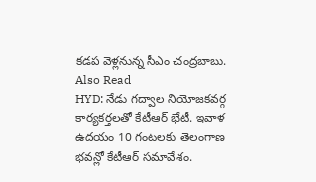కడప వెళ్లనున్న సీఎం చంద్రబాబు.
Also Read
HYD: నేడు గద్వాల నియోజకవర్గ కార్యకర్తలతో కేటీఆర్ భేటీ. ఇవాళ ఉదయం 10 గంటలకు తెలంగాణ భవన్లో కేటీఆర్ సమావేశం.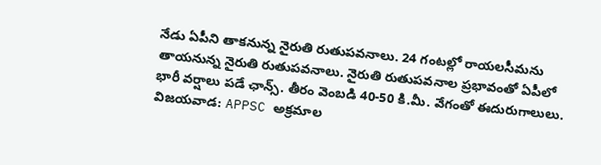నేడు ఏపీని తాకనున్న నైరుతి రుతుపవనాలు. 24 గంటల్లో రాయలసీమను తాయనున్న నైరుతి రుతుపవనాలు. నైరుతి రుతుపవనాల ప్రభావంతో ఏపీలో భారీ వర్షాలు పడే ఛాన్స్. తీరం వెంబడి 40-50 కి.మీ. వేగంతో ఈదురుగాలులు.
విజయవాడ: APPSC అక్రమాల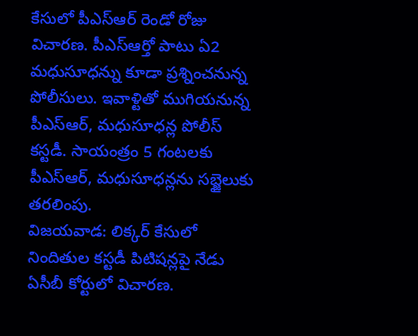కేసులో పీఎస్ఆర్ రెండో రోజు విచారణ. పీఎస్ఆర్తో పాటు ఏ2 మధుసూధన్ను కూడా ప్రశ్నించనున్న పోలీసులు. ఇవాళ్టితో ముగియనున్న పీఎస్ఆర్, మధుసూధన్ల పోలీస్ కస్టడీ. సాయంత్రం 5 గంటలకు పీఎస్ఆర్, మధుసూధన్లను సబ్జైలుకు తరలింపు.
విజయవాడ: లిక్కర్ కేసులో నిందితుల కస్టడీ పిటిషన్లపై నేడు ఏసీబీ కోర్టులో విచారణ.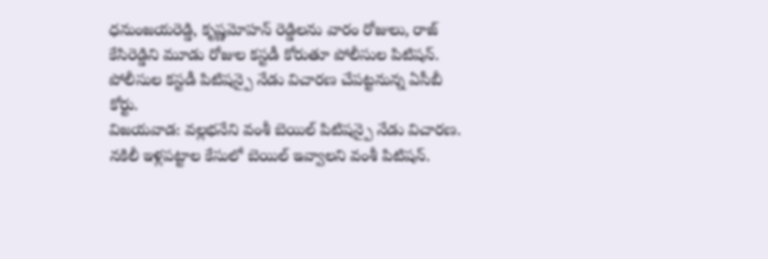ధనుంజయరెడ్డి, కృష్ణమోహన్ రెడ్డిలను వారం రోజులు, రాజ్ కేసిరెడ్డిని మూడు రోజుల కస్టడీ కోరుతూ పోలీసుల పిటిషన్. పోలీసుల కస్టడీ పిటిషన్పై నేడు విచారణ చేపట్టనున్న ఏసీబీ కోర్టు.
విజయవాడ: వల్లభనేని వంశీ బెయిల్ పిటిషన్పై నేడు విచారణ. నకిలీ ఇళ్లపట్టాల కేసులో బెయిల్ ఇవ్వాలని వంశీ పిటిషన్.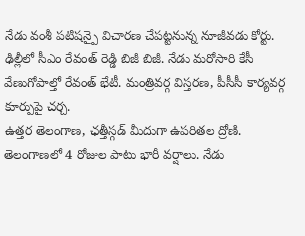నేడు వంశీ పటిషన్పై విచారణ చేపట్టనున్న నూజీవడు కోర్టు.
ఢిల్లీలో సీఎం రేవంత్ రెడ్డి బిజీ బిజీ. నేడు మరోసారి కేసీ వేణుగోపాల్తో రేవంత్ భేటీ. మంత్రివర్గ విస్తరణ, పీసీసీ కార్యవర్గ కూర్పుపై చర్చ.
ఉత్తర తెలంగాణ, ఛత్తీస్గడ్ మీదుగా ఉపరితల ద్రోణి. తెలంగాణలో 4 రోజుల పాటు భారీ వర్షాలు. నేడు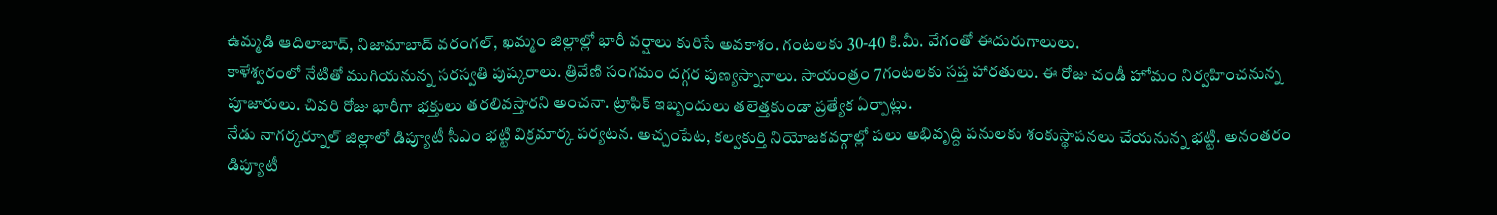ఉమ్మడి ఆదిలాబాద్, నిజామాబాద్ వరంగల్, ఖమ్మం జిల్లాల్లో భారీ వర్షాలు కురిసే అవకాశం. గంటలకు 30-40 కి.మీ. వేగంతో ఈదురుగాలులు.
కాళేశ్వరంలో నేటితో ముగియనున్న సరస్వతి పుష్కరాలు. త్రివేణి సంగమం దగ్గర పుణ్యస్నానాలు. సాయంత్రం 7గంటలకు సప్త హారతులు. ఈ రోజు చండీ హోమం నిర్వహించనున్న పూజారులు. చివరి రోజు భారీగా భక్తులు తరలివస్తారని అంచనా. ట్రాఫిక్ ఇబ్బందులు తలెత్తకుండా ప్రత్యేక ఏర్పాట్లు.
నేడు నాగర్కర్నూల్ జిల్లాలో డిప్యూటీ సీఎం భట్టి విక్రమార్క పర్యటన. అచ్చంపేట, కల్వకుర్తి నియోజకవర్గాల్లో పలు అభివృద్ది పనులకు శంకుస్థాపనలు చేయనున్న భట్టి. అనంతరం డిప్యూటీ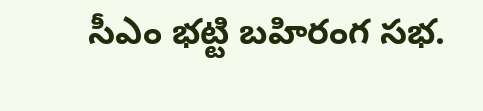సీఎం భట్టి బహిరంగ సభ.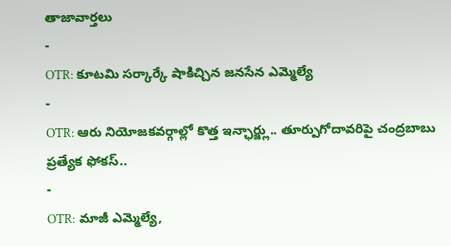తాజావార్తలు
-
OTR: కూటమి సర్కార్కే షాకిచ్చిన జనసేన ఎమ్మెల్యే
-
OTR: ఆరు నియోజకవర్గాల్లో కొత్త ఇన్ఛార్జ్లు.. తూర్పుగోదావరిపై చంద్రబాబు ప్రత్యేక ఫోకస్..
-
OTR: మాజీ ఎమ్మెల్యే,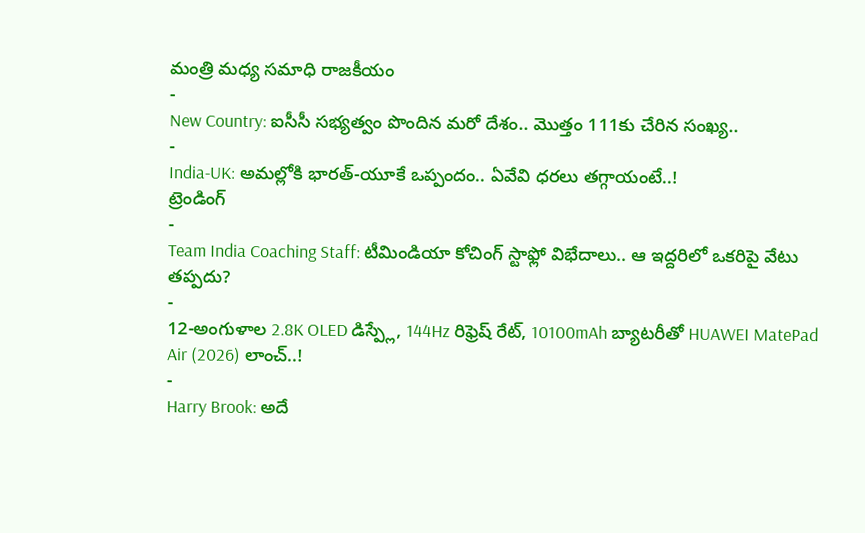మంత్రి మధ్య సమాధి రాజకీయం
-
New Country: ఐసీసీ సభ్యత్వం పొందిన మరో దేశం.. మొత్తం 111కు చేరిన సంఖ్య..
-
India-UK: అమల్లోకి భారత్-యూకే ఒప్పందం.. ఏవేవి ధరలు తగ్గాయంటే..!
ట్రెండింగ్
-
Team India Coaching Staff: టీమిండియా కోచింగ్ స్టాఫ్లో విభేదాలు.. ఆ ఇద్దరిలో ఒకరిపై వేటు తప్పదు?
-
12-అంగుళాల 2.8K OLED డిస్ప్లే, 144Hz రిఫ్రెష్ రేట్, 10100mAh బ్యాటరీతో HUAWEI MatePad Air (2026) లాంచ్..!
-
Harry Brook: అదే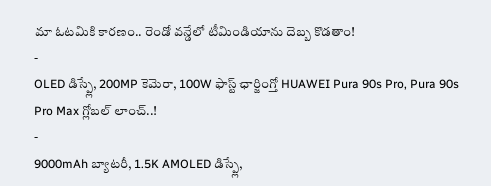మా ఓటమికి కారణం.. రెండో వన్డేలో టీమిండియాను దెబ్బ కొడతాం!
-
OLED డిస్ప్లే, 200MP కెమెరా, 100W ఫాస్ట్ ఛార్జింగ్తో HUAWEI Pura 90s Pro, Pura 90s Pro Max గ్లోబల్ లాంచ్..!
-
9000mAh బ్యాటరీ, 1.5K AMOLED డిస్ప్లే,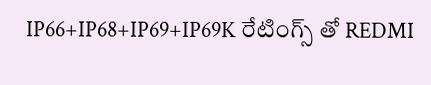IP66+IP68+IP69+IP69K రేటింగ్స్ తో REDMI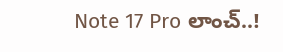Note 17 Pro లాంచ్..!